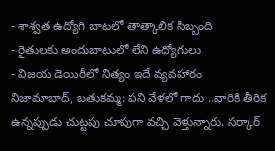- శాశ్వత ఉద్యోగి బాటలో తాత్కాలిక సిబ్బంది
- రైతులకు అందుబాటులో లేని ఉద్యోగులు
- విజయ డెయిరీలో నిత్యం ఇదే వ్యవహారం
నిజామాబాద్, బతుకమ్మ: పని వేళలో గాదు ..వారికి తీరిక ఉన్నప్పుడు చుట్టపు చూపుగా వచ్చి వెళ్తున్నారు. సర్కార్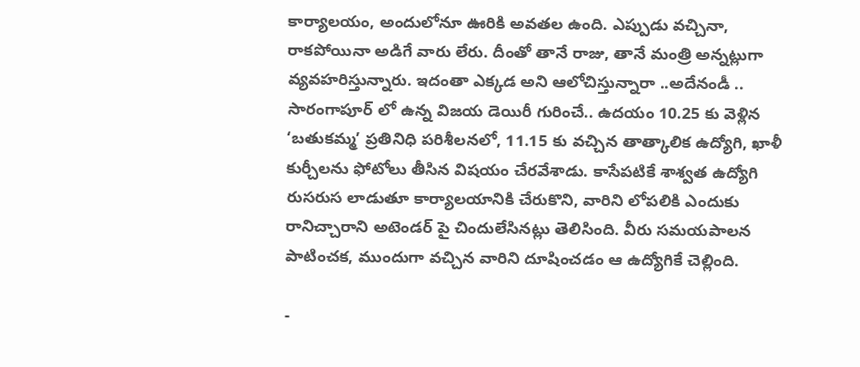కార్యాలయం, అందులోనూ ఊరికి అవతల ఉంది. ఎప్పుడు వచ్చినా, రాకపోయినా అడిగే వారు లేరు. దీంతో తానే రాజు, తానే మంత్రి అన్నట్లుగా వ్యవహరిస్తున్నారు. ఇదంతా ఎక్కడ అని ఆలోచిస్తున్నారా ..అదేనండీ .. సారంగాపూర్ లో ఉన్న విజయ డెయిరీ గురించే.. ఉదయం 10.25 కు వెళ్లిన ‘బతుకమ్మ’ ప్రతినిధి పరిశీలనలో, 11.15 కు వచ్చిన తాత్కాలిక ఉద్యోగి, ఖాళీ కుర్చీలను ఫోటోలు తీసిన విషయం చేరవేశాడు. కాసేపటికే శాశ్వత ఉద్యోగి రుసరుస లాడుతూ కార్యాలయానికి చేరుకొని, వారిని లోపలికి ఎందుకు రానిచ్చారాని అటెండర్ పై చిందులేసినట్లు తెలిసింది. వీరు సమయపాలన పాటించక, ముందుగా వచ్చిన వారిని దూషించడం ఆ ఉద్యోగికే చెల్లింది.

-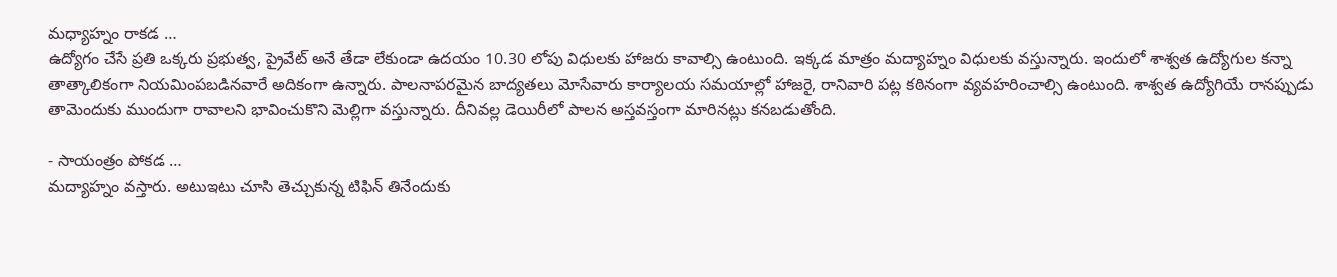మధ్యాహ్నం రాకడ …
ఉద్యోగం చేసే ప్రతి ఒక్కరు ప్రభుత్వ, ప్రైవేట్ అనే తేడా లేకుండా ఉదయం 10.30 లోపు విధులకు హాజరు కావాల్సి ఉంటుంది. ఇక్కడ మాత్రం మద్యాహ్నం విధులకు వస్తున్నారు. ఇందులో శాశ్వత ఉద్యోగుల కన్నా తాత్కాలికంగా నియమింపబడినవారే అదికంగా ఉన్నారు. పాలనాపరమైన బాద్యతలు మోసేవారు కార్యాలయ సమయాల్లో హాజరై, రానివారి పట్ల కఠినంగా వ్యవహరించాల్సి ఉంటుంది. శాశ్వత ఉద్యోగియే రానప్పుడు తామెందుకు ముందుగా రావాలని భావించుకొని మెల్లిగా వస్తున్నారు. దీనివల్ల డెయిరీలో పాలన అస్తవస్తంగా మారినట్లు కనబడుతోంది.

- సాయంత్రం పోకడ …
మద్యాహ్నం వస్తారు. అటుఇటు చూసి తెచ్చుకున్న టిఫిన్ తినేందుకు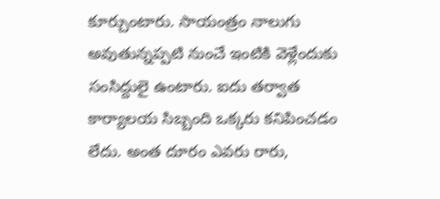కూర్చుంటారు. సాయంత్రం నాలుగు అవుతున్నప్పటి నుంచే ఇంటికి వెళ్లేందుకు సంసిద్దులై ఉంటారు. ఐదు తర్వాత కార్యాలయ సిబ్బంది ఒక్కరు కనిపించడం లేదు. అంత దూరం ఎవరు రారు,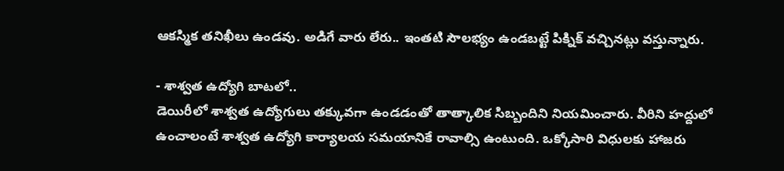ఆకస్మిక తనిఖీలు ఉండవు. అడిగే వారు లేరు.. ఇంతటి సౌలభ్యం ఉండబట్టే పిక్నిక్ వచ్చినట్లు వస్తున్నారు.

- శాశ్వత ఉద్యోగి బాటలో..
డెయిరీలో శాశ్వత ఉద్యోగులు తక్కువగా ఉండడంతో తాత్కాలిక సిబ్బందిని నియమించారు. వీరిని హద్దులో ఉంచాలంటే శాశ్వత ఉద్యోగి కార్యాలయ సమయానికే రావాల్సి ఉంటుంది. ఒక్కోసారి విధులకు హాజరు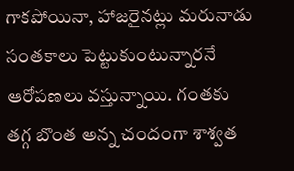గాకపోయినా, హాజరైనట్లు మరునాడు సంతకాలు పెట్టుకుంటున్నారనే ఆరోపణలు వస్తున్నాయి. గంతకు తగ్గ బొంత అన్న చందంగా శాశ్వత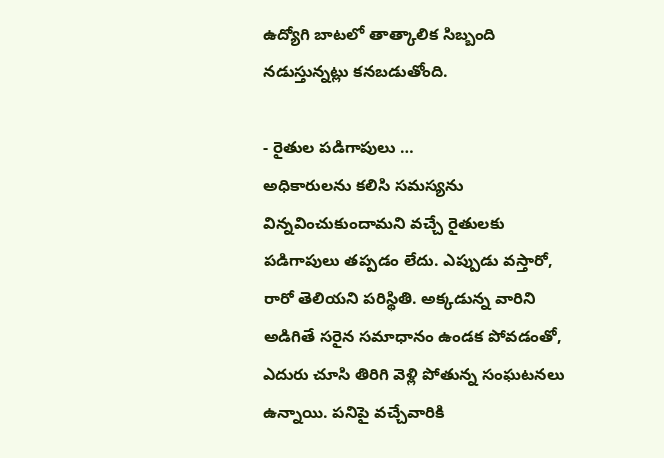ఉద్యోగి బాటలో తాత్కాలిక సిబ్బంది నడుస్తున్నట్లు కనబడుతోంది.

- రైతుల పడిగాపులు …
అధికారులను కలిసి సమస్యను విన్నవించుకుందామని వచ్చే రైతులకు పడిగాపులు తప్పడం లేదు. ఎప్పుడు వస్తారో, రారో తెలియని పరిస్థితి. అక్కడున్న వారిని అడిగితే సరైన సమాధానం ఉండక పోవడంతో, ఎదురు చూసి తిరిగి వెళ్లి పోతున్న సంఘటనలు ఉన్నాయి. పనిపై వచ్చేవారికి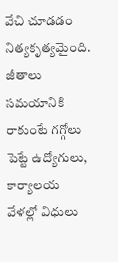వేచి చూడడం నిత్యకృత్యమైంది. జీతాలు సమయానికి రాకుంటే గగ్గోలు పెట్టే ఉద్యోగులు, కార్యాలయ వేళల్లో విధులు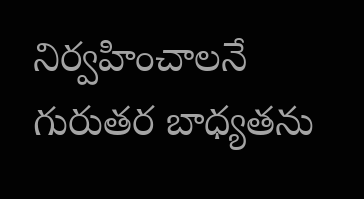నిర్వహించాలనే గురుతర బాధ్యతను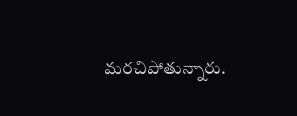మరచిపోతున్నారు.